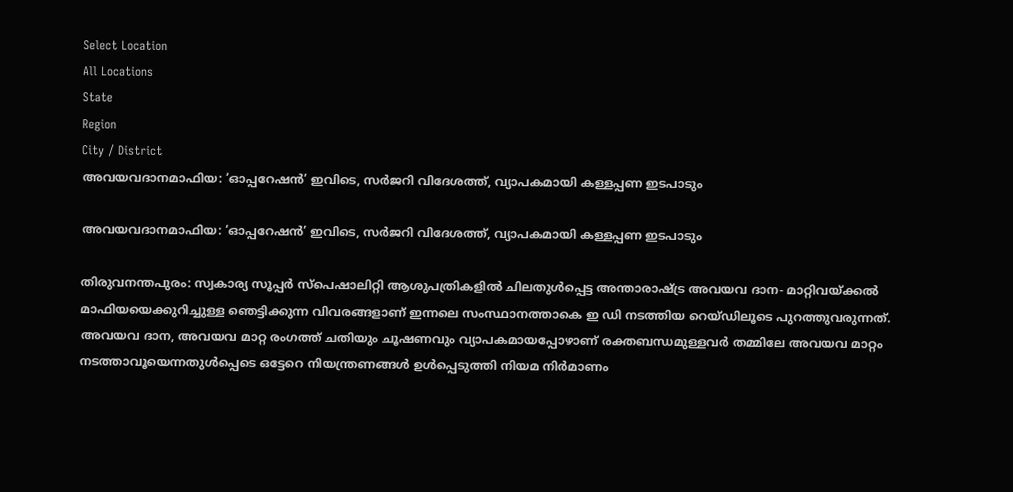Select Location
All Locations
State
Region
City / District
അവയവദാനമാഫിയ: ‘ഓപ്പറേഷന്‍’ ഇവിടെ, സര്‍ജറി വിദേശത്ത്, വ്യാപകമായി കള്ളപ്പണ ഇടപാടും

അവയവദാനമാഫിയ: ‘ഓപ്പറേഷന്‍’ ഇവിടെ, സര്‍ജറി വിദേശത്ത്, വ്യാപകമായി കള്ളപ്പണ ഇടപാടും

തിരുവനന്തപുരം: സ്വകാര്യ സൂപ്പര്‍ സ്പെഷാലിറ്റി ആശുപത്രികളില്‍ ചിലതുള്‍പ്പെട്ട അന്താരാഷ്‌ട്ര അവയവ ദാന- മാറ്റിവയ്‌ക്കല്‍ മാഫിയയെക്കുറിച്ചുള്ള ഞെട്ടിക്കുന്ന വിവരങ്ങളാണ് ഇന്നലെ സംസ്ഥാനത്താകെ ഇ ഡി നടത്തിയ റെയ്ഡിലൂടെ പുറത്തുവരുന്നത്. അവയവ ദാന, അവയവ മാറ്റ രംഗത്ത് ചതിയും ചൂഷണവും വ്യാപകമായപ്പോഴാണ് രക്തബന്ധമുള്ളവര്‍ തമ്മിലേ അവയവ മാറ്റം നടത്താവൂയെന്നതുള്‍പ്പെടെ ഒട്ടേറെ നിയന്ത്രണങ്ങള്‍ ഉള്‍പ്പെടുത്തി നിയമ നിര്‍മാണം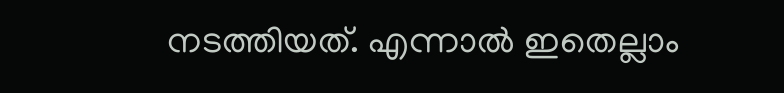നടത്തിയത്. എന്നാല്‍ ഇതെല്ലാം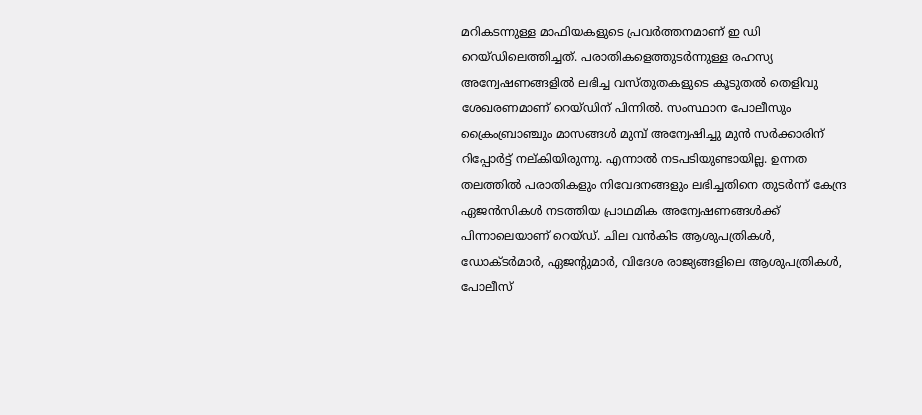മറികടന്നുള്ള മാഫിയകളുടെ പ്രവര്‍ത്തനമാണ് ഇ ഡി റെയ്ഡിലെത്തിച്ചത്. പരാതികളെത്തുടര്‍ന്നുള്ള രഹസ്യ അന്വേഷണങ്ങളില്‍ ലഭിച്ച വസ്തുതകളുടെ കൂടുതല്‍ തെളിവു ശേഖരണമാണ് റെയ്ഡിന് പിന്നില്‍. സംസ്ഥാന പോലീസും ക്രൈംബ്രാഞ്ചും മാസങ്ങള്‍ മുമ്പ് അന്വേഷിച്ചു മുന്‍ സര്‍ക്കാരിന് റിപ്പോര്‍ട്ട് നല്കിയിരുന്നു. എന്നാല്‍ നടപടിയുണ്ടായില്ല. ഉന്നത തലത്തില്‍ പരാതികളും നിവേദനങ്ങളും ലഭിച്ചതിനെ തുടര്‍ന്ന് കേന്ദ്ര ഏജന്‍സികള്‍ നടത്തിയ പ്രാഥമിക അന്വേഷണങ്ങള്‍ക്ക് പിന്നാലെയാണ് റെയ്ഡ്. ചില വന്‍കിട ആശുപത്രികള്‍, ഡോക്ടര്‍മാര്‍, ഏജന്റുമാര്‍, വിദേശ രാജ്യങ്ങളിലെ ആശുപത്രികള്‍, പോലീസ്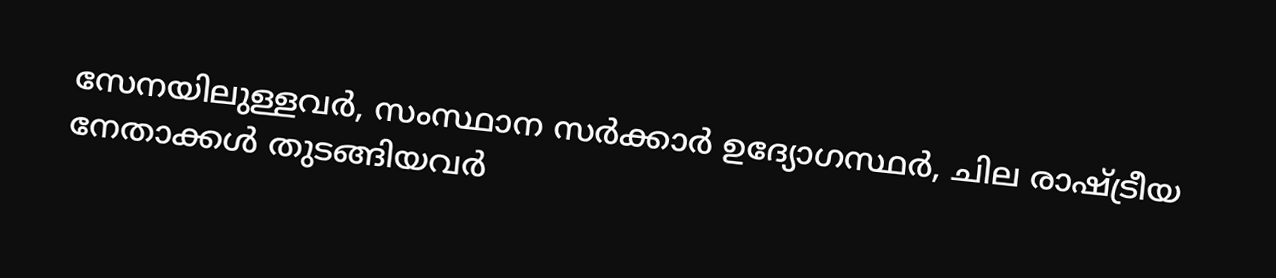സേനയിലുള്ളവര്‍, സംസ്ഥാന സര്‍ക്കാര്‍ ഉദ്യോഗസ്ഥര്‍, ചില രാഷ്‌ട്രീയ നേതാക്കള്‍ തുടങ്ങിയവര്‍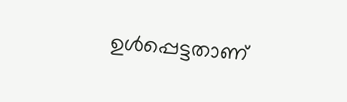ഉള്‍പ്പെട്ടതാണ്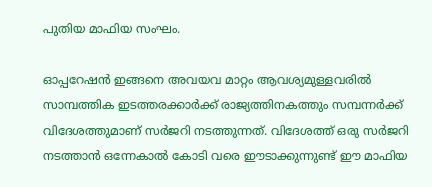പുതിയ മാഫിയ സംഘം.

ഓപ്പറേഷന്‍ ഇങ്ങനെ അവയവ മാറ്റം ആവശ്യമുള്ളവരില്‍ സാമ്പത്തിക ഇടത്തരക്കാര്‍ക്ക് രാജ്യത്തിനകത്തും സമ്പന്നര്‍ക്ക് വിദേശത്തുമാണ് സര്‍ജറി നടത്തുന്നത്. വിദേശത്ത് ഒരു സര്‍ജറി നടത്താന്‍ ഒന്നേകാല്‍ കോടി വരെ ഈടാക്കുന്നുണ്ട് ഈ മാഫിയ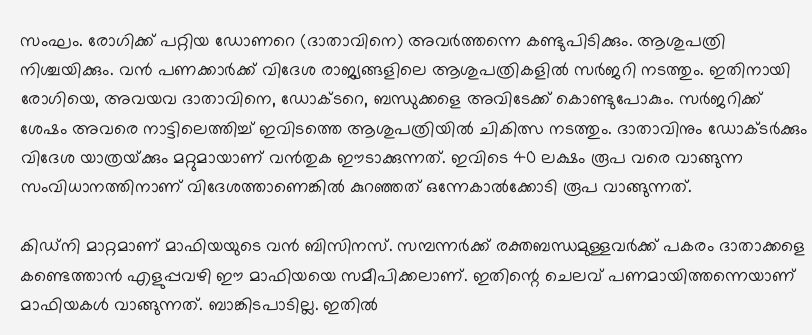സംഘം. രോഗിക്ക് പറ്റിയ ഡോണറെ (ദാതാവിനെ) അവര്‍ത്തന്നെ കണ്ടുപിടിക്കും. ആശുപത്രി നിശ്ചയിക്കും. വന്‍ പണക്കാര്‍ക്ക് വിദേശ രാജ്യങ്ങളിലെ ആശുപത്രികളില്‍ സര്‍ജറി നടത്തും. ഇതിനായി രോഗിയെ, അവയവ ദാതാവിനെ, ഡോക്ടറെ, ബന്ധുക്കളെ അവിടേക്ക് കൊണ്ടുപോകും. സര്‍ജറിക്ക് ശേഷം അവരെ നാട്ടിലെത്തിച്ച് ഇവിടത്തെ ആശുപത്രിയില്‍ ചികിത്സ നടത്തും. ദാതാവിനും ഡോക്ടര്‍ക്കും വിദേശ യാത്രയ്‌ക്കും മറ്റുമായാണ് വന്‍തുക ഈടാക്കുന്നത്. ഇവിടെ 40 ലക്ഷം രൂപ വരെ വാങ്ങുന്ന സംവിധാനത്തിനാണ് വിദേശത്താണെങ്കില്‍ കുറഞ്ഞത് ഒന്നേകാല്‍ക്കോടി രൂപ വാങ്ങുന്നത്.

കിഡ്നി മാറ്റമാണ് മാഫിയയുടെ വന്‍ ബിസിനസ്. സമ്പന്നര്‍ക്ക് രക്തബന്ധമുള്ളവര്‍ക്ക് പകരം ദാതാക്കളെ കണ്ടെത്താന്‍ എളുപ്പവഴി ഈ മാഫിയയെ സമീപിക്കലാണ്. ഇതിന്റെ ചെലവ് പണമായിത്തന്നെയാണ് മാഫിയകള്‍ വാങ്ങുന്നത്. ബാങ്കിടപാടില്ല. ഇതില്‍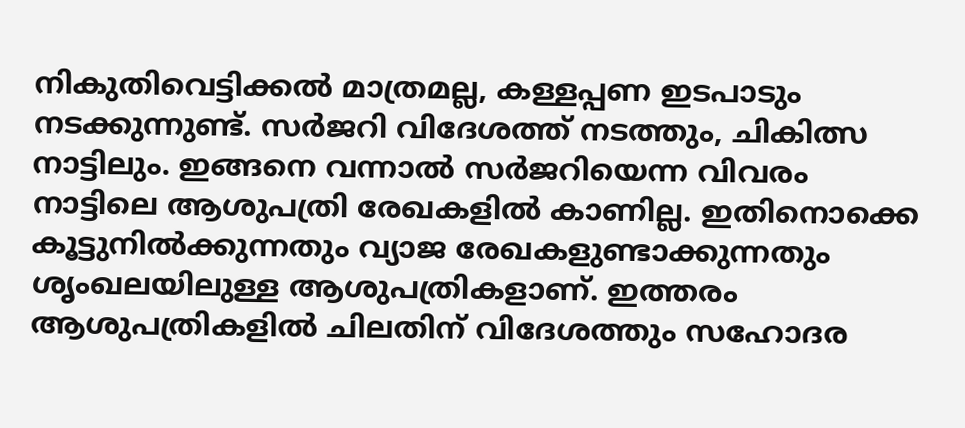നികുതിവെട്ടിക്കല്‍ മാത്രമല്ല, കള്ളപ്പണ ഇടപാടും നടക്കുന്നുണ്ട്. സര്‍ജറി വിദേശത്ത് നടത്തും, ചികിത്സ നാട്ടിലും. ഇങ്ങനെ വന്നാല്‍ സര്‍ജറിയെന്ന വിവരം നാട്ടിലെ ആശുപത്രി രേഖകളില്‍ കാണില്ല. ഇതിനൊക്കെ കൂട്ടുനില്‍ക്കുന്നതും വ്യാജ രേഖകളുണ്ടാക്കുന്നതും ശൃംഖലയിലുള്ള ആശുപത്രികളാണ്. ഇത്തരം ആശുപത്രികളില്‍ ചിലതിന് വിദേശത്തും സഹോദര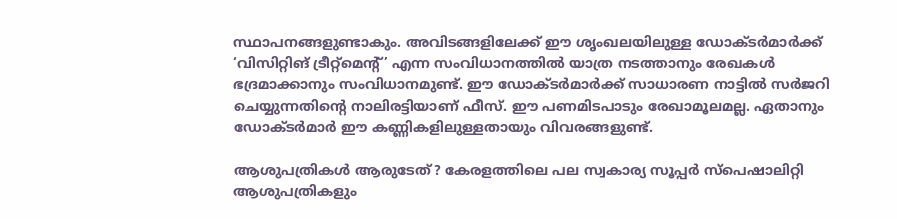സ്ഥാപനങ്ങളുണ്ടാകും. അവിടങ്ങളിലേക്ക് ഈ ശൃംഖലയിലുള്ള ഡോക്ടര്‍മാര്‍ക്ക് ‘വിസിറ്റിങ് ട്രീറ്റ്‌മെന്റ്’ എന്ന സംവിധാനത്തില്‍ യാത്ര നടത്താനും രേഖകള്‍ ഭദ്രമാക്കാനും സംവിധാനമുണ്ട്. ഈ ഡോക്ടര്‍മാര്‍ക്ക് സാധാരണ നാട്ടില്‍ സര്‍ജറി ചെയ്യുന്നതിന്റെ നാലിരട്ടിയാണ് ഫീസ്. ഈ പണമിടപാടും രേഖാമൂലമല്ല. ഏതാനും ഡോക്ടര്‍മാര്‍ ഈ കണ്ണികളിലുള്ളതായും വിവരങ്ങളുണ്ട്.

ആശുപത്രികള്‍ ആരുടേത്? കേരളത്തിലെ പല സ്വകാര്യ സൂപ്പര്‍ സ്പെഷാലിറ്റി ആശുപത്രികളും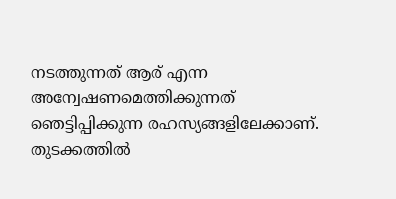നടത്തുന്നത് ആര് എന്ന അന്വേഷണമെത്തിക്കുന്നത് ഞെട്ടിപ്പിക്കുന്ന രഹസ്യങ്ങളിലേക്കാണ്. തുടക്കത്തില്‍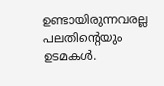ഉണ്ടായിരുന്നവരല്ല പലതിന്റെയും ഉടമകള്‍.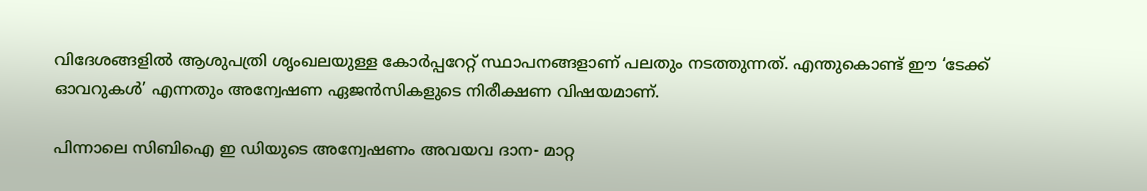വിദേശങ്ങളില്‍ ആശുപത്രി ശൃംഖലയുള്ള കോര്‍പ്പറേറ്റ് സ്ഥാപനങ്ങളാണ് പലതും നടത്തുന്നത്. എന്തുകൊണ്ട് ഈ ‘ടേക്ക് ഓവറുകള്‍’ എന്നതും അന്വേഷണ ഏജന്‍സികളുടെ നിരീക്ഷണ വിഷയമാണ്.

പിന്നാലെ സിബിഐ ഇ ഡിയുടെ അന്വേഷണം അവയവ ദാന- മാറ്റ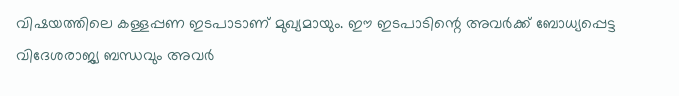വിഷയത്തിലെ കള്ളപ്പണ ഇടപാടാണ് മുഖ്യമായും. ഈ ഇടപാടിന്റെ അവര്‍ക്ക് ബോധ്യപ്പെട്ട വിദേശരാജ്യ ബന്ധവും അവര്‍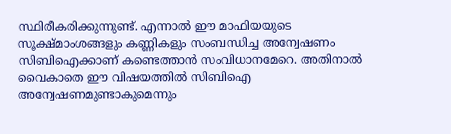സ്ഥിരീകരിക്കുന്നുണ്ട്. എന്നാല്‍ ഈ മാഫിയയുടെ സൂക്ഷ്മാംശങ്ങളും കണ്ണികളും സംബന്ധിച്ച അന്വേഷണം സിബിഐക്കാണ് കണ്ടെത്താന്‍ സംവിധാനമേറെ. അതിനാല്‍ വൈകാതെ ഈ വിഷയത്തില്‍ സിബിഐ അന്വേഷണമുണ്ടാകുമെന്നും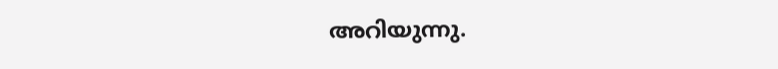അറിയുന്നു.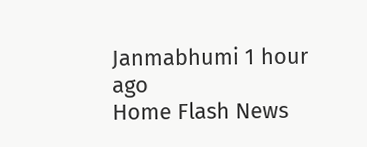Janmabhumi 1 hour ago
Home Flash News